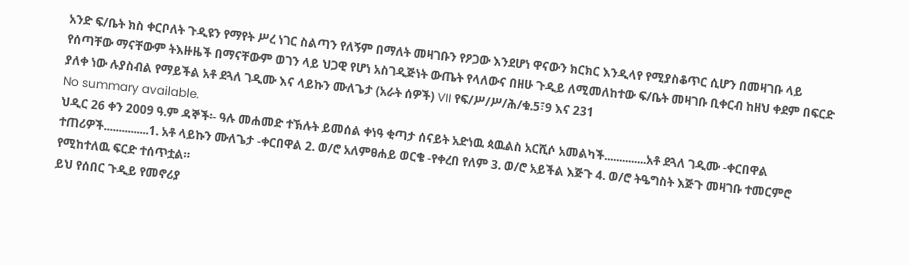አንድ ፍ/ቤት ክስ ቀርቦለት ጉዲዩን የማየት ሥረ ነገር ስልጣን የለኝም በማለት መዛገቡን የዖጋው እንደሆነ ዋናውን ክርክር እንዲላየ የሚያስቆጥር ሲሆን በመዛገቡ ላይ የሰጣቸው ማናቸውም ትእዙዜች በማናቸውም ወገን ላይ ህጋዊ የሆነ አስገዲጅነት ውጤት የላለውና በዘሁ ጉዲይ ለሚመለከተው ፍ/ቤት መዛገቡ ቢቀርብ ከዘህ ቀደም በፍርድ ያለቀ ነው ሉያስብል የማይችል አቶ ደጓለ ገዲሙ እና ላይኩን ሙለጌታ (አራት ሰዎች) VII የፍ/ሥ/ሥ/ሕ/ቁ.5፣9 እና 231
No summary available.
ህዲር 26 ቀን 2009 ዓ.ም ዳኞች፡- ዓሉ መሐመድ ተኽሉት ይመሰል ቀነዓ ቂጣታ ሰናይት አድነዉ ጳዉልስ አርሺሶ አመልካች..............አቶ ደጓለ ገዲሙ -ቀርበዋል ተጠሪዎች...............1. አቶ ላይኩን ሙለጌታ -ቀርበዋል 2. ወ/ሮ አለምፀሐይ ወርቄ -የቀረበ የለም 3. ወ/ሮ አይችል እጅጉ 4. ወ/ሮ ትዔግስት እጅጉ መዛገቡ ተመርምሮ የሚከተለዉ ፍርድ ተሰጥቷል።
ይህ የሰበር ጉዲይ የመኖሪያ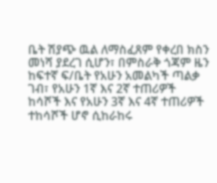ቤት ሽያጭ ዉል ለማስፈጸም የቀረበ ክስን መነሻ ያደረገ ሲሆን፣ በምስራቅ ጎጃም ዜን ከፍተኛ ፍ/ቤት የአሁን አመልካች ጣልቃ ገብ፣ የአሁን 1ኛ እና 2ኛ ተጠሪዎች ከሳሾች እና የአሁን 3ኛ እና 4ኛ ተጠሪዎች ተከሳሾች ሆኖ ሲከራከሩ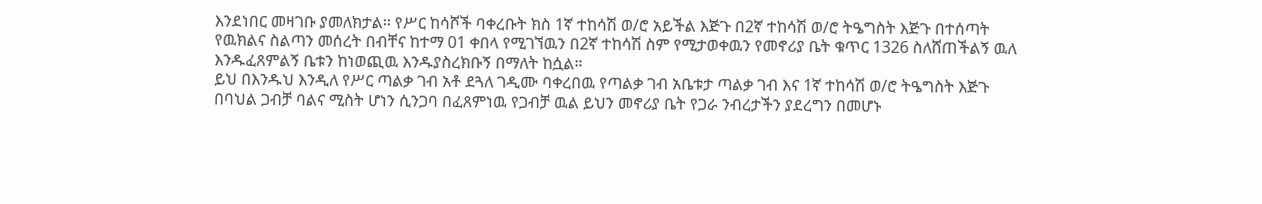እንደነበር መዛገቡ ያመለክታል። የሥር ከሳሾች ባቀረቡት ክስ 1ኛ ተከሳሽ ወ/ሮ አይችል እጅጉ በ2ኛ ተከሳሽ ወ/ሮ ትዔግስት እጅጉ በተሰጣት የዉክልና ስልጣን መሰረት በብቸና ከተማ 01 ቀበላ የሚገኘዉን በ2ኛ ተከሳሽ ስም የሚታወቀዉን የመኖሪያ ቤት ቁጥር 1326 ስለሸጠችልኝ ዉለ እንዱፈጸምልኝ ቤቱን ከነወጪዉ እንዱያስረክቡኝ በማለት ከሷል።
ይህ በእንዱህ እንዲለ የሥር ጣልቃ ገብ አቶ ደጓለ ገዲሙ ባቀረበዉ የጣልቃ ገብ አቤቱታ ጣልቃ ገብ እና 1ኛ ተከሳሽ ወ/ሮ ትዔግስት እጅጉ በባህል ጋብቻ ባልና ሚስት ሆነን ሲንጋባ በፈጸምነዉ የጋብቻ ዉል ይህን መኖሪያ ቤት የጋራ ንብረታችን ያደረግን በመሆኑ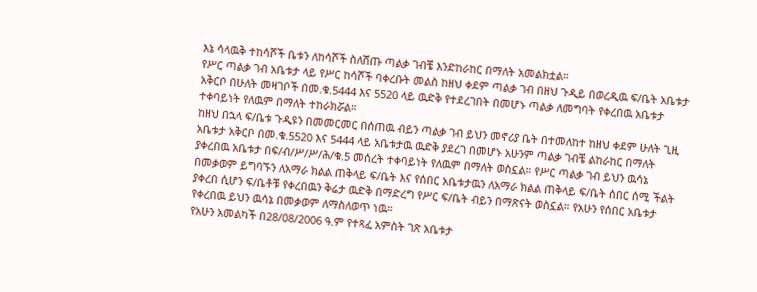እኔ ሳላዉቅ ተከሳሾች ቤቱን ለከሳሾች ስለሸጡ ጣልቃ ገብቼ እንድከራከር በማለት አመልክቷል።
የሥር ጣልቃ ገብ አቤቱታ ላይ የሥር ከሳሾች ባቀረቡት መልስ ከዘህ ቀደም ጣልቃ ገብ በዘህ ጉዲይ በወረዲዉ ፍ/ቤት አቤቱታ አቅርቦ በሁለት መዛገቦች በመ.ቁ.5444 እና 5520 ላይ ዉድቅ የተደረገበት በመሆኑ ጣልቃ ለመግባት የቀረበዉ አቤቱታ ተቀባይነት የለዉም በማለት ተከራክሯል።
ከዘህ በኋላ ፍ/ቤቱ ጉዲዩን በመመርመር በሰጠዉ ብይን ጣልቃ ገብ ይህን መኖሪያ ቤት በተመለከተ ከዘህ ቀደም ሁለት ጊዚ አቤቱታ አቅርቦ በመ.ቁ.5520 እና 5444 ላይ አቤቱታዉ ዉድቅ ያደረገ በመሆኑ አሁንም ጣልቃ ገብቼ ልከራከር በማለት ያቀረበዉ አቤቱታ በፍ/ብ/ሥ/ሥ/ሕ/ቁ.5 መሰረት ተቀባይነት የለዉም በማለት ወስኗል። የሥር ጣልቃ ገብ ይህን ዉሳኔ በመቃወም ይግባኙን ለአማራ ክልል ጠቅላይ ፍ/ቤት እና የሰበር አቤቱታዉን ለአማራ ክልል ጠቅላይ ፍ/ቤት ሰበር ሰሚ ችልት ያቀረበ ሲሆን ፍ/ቤቶቹ የቀረበዉን ቅሬታ ዉድቅ በማድረግ የሥር ፍ/ቤት ብይን በማጽናት ወስኗል። የአሁን የሰበር አቤቱታ የቀረበዉ ይህን ዉሳኔ በመቃወም ለማስለወጥ ነዉ።
የአሁን አመልካች በ28/08/2006 ዓ.ም የተጻፈ አምስት ገጽ አቤቱታ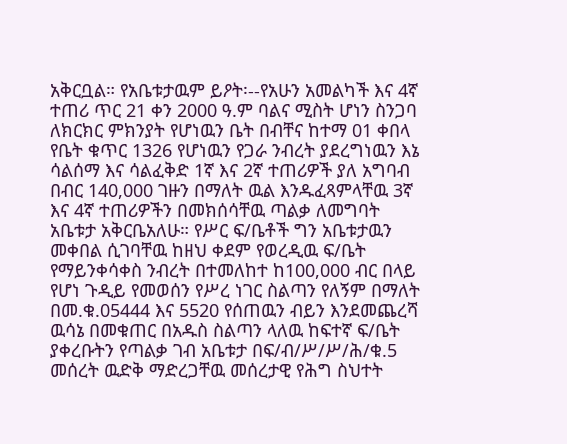አቅርቧል። የአቤቱታዉም ይዖት፡--የአሁን አመልካች እና 4ኛ ተጠሪ ጥር 21 ቀን 2000 ዓ.ም ባልና ሚስት ሆነን ስንጋባ ለክርክር ምክንያት የሆነዉን ቤት በብቸና ከተማ 01 ቀበላ የቤት ቁጥር 1326 የሆነዉን የጋራ ንብረት ያደረግነዉን እኔ ሳልሰማ እና ሳልፈቅድ 1ኛ እና 2ኛ ተጠሪዎች ያለ አግባብ በብር 140,000 ገዙን በማለት ዉል እንዱፈጻምላቸዉ 3ኛ እና 4ኛ ተጠሪዎችን በመክሰሳቸዉ ጣልቃ ለመግባት አቤቱታ አቅርቤአለሁ። የሥር ፍ/ቤቶች ግን አቤቱታዉን መቀበል ሲገባቸዉ ከዘህ ቀደም የወረዲዉ ፍ/ቤት የማይንቀሳቀስ ንብረት በተመለከተ ከ100,000 ብር በላይ የሆነ ጉዲይ የመወሰን የሥረ ነገር ስልጣን የለኝም በማለት በመ.ቁ.05444 እና 5520 የሰጠዉን ብይን እንደመጨረሻ ዉሳኔ በመቁጠር በአዱስ ስልጣን ላለዉ ከፍተኛ ፍ/ቤት ያቀረቡትን የጣልቃ ገብ አቤቱታ በፍ/ብ/ሥ/ሥ/ሕ/ቁ.5 መሰረት ዉድቅ ማድረጋቸዉ መሰረታዊ የሕግ ስህተት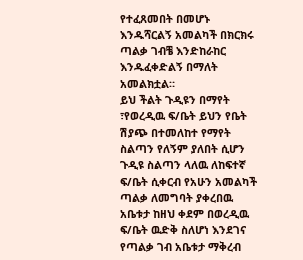የተፈጸመበት በመሆኑ እንዱሻርልኝ አመልካች በክርክሩ ጣልቃ ገብቼ እንድከራከር እንዱፈቀድልኝ በማለት አመልክቷል።
ይህ ችልት ጉዲዩን በማየት ፣የወረዲዉ ፍ/ቤት ይህን የቤት ሽያጭ በተመለከተ የማየት ስልጣን የለኝም ያለበት ሲሆን ጉዲዩ ስልጣን ላለዉ ለከፍተኛ ፍ/ቤት ሲቀርብ የአሁን አመልካች ጣልቃ ለመግባት ያቀረበዉ አቤቱታ ከዘህ ቀደም በወረዲዉ ፍ/ቤት ዉድቅ ስለሆነ እንደገና የጣልቃ ገብ አቤቱታ ማቅረብ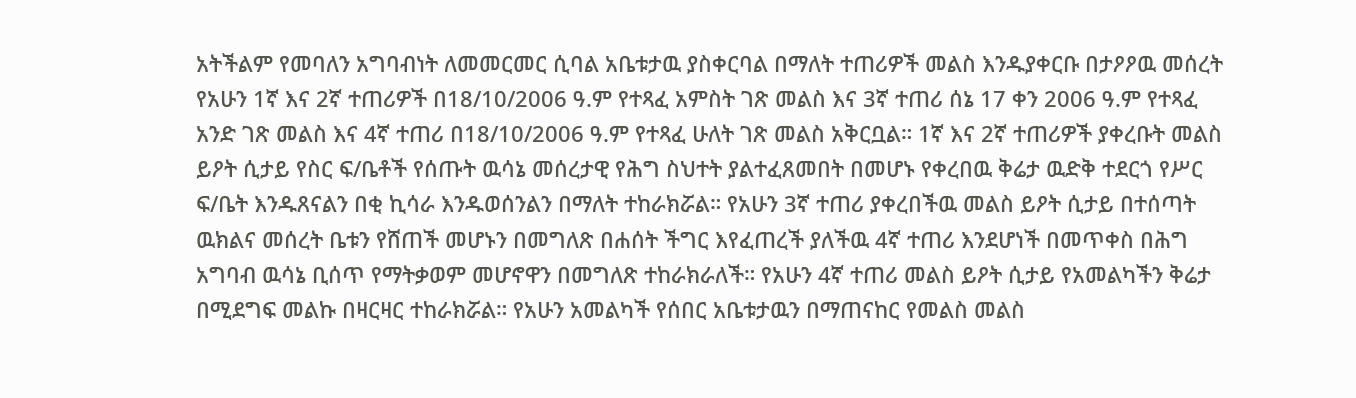አትችልም የመባለን አግባብነት ለመመርመር ሲባል አቤቱታዉ ያስቀርባል በማለት ተጠሪዎች መልስ እንዱያቀርቡ በታዖዖዉ መሰረት የአሁን 1ኛ እና 2ኛ ተጠሪዎች በ18/10/2006 ዓ.ም የተጻፈ አምስት ገጽ መልስ እና 3ኛ ተጠሪ ሰኔ 17 ቀን 2006 ዓ.ም የተጻፈ አንድ ገጽ መልስ እና 4ኛ ተጠሪ በ18/10/2006 ዓ.ም የተጻፈ ሁለት ገጽ መልስ አቅርቧል። 1ኛ እና 2ኛ ተጠሪዎች ያቀረቡት መልስ ይዖት ሲታይ የስር ፍ/ቤቶች የሰጡት ዉሳኔ መሰረታዊ የሕግ ስህተት ያልተፈጸመበት በመሆኑ የቀረበዉ ቅሬታ ዉድቅ ተደርጎ የሥር ፍ/ቤት እንዱጸናልን በቂ ኪሳራ እንዱወሰንልን በማለት ተከራክሯል። የአሁን 3ኛ ተጠሪ ያቀረበችዉ መልስ ይዖት ሲታይ በተሰጣት ዉክልና መሰረት ቤቱን የሸጠች መሆኑን በመግለጽ በሐሰት ችግር እየፈጠረች ያለችዉ 4ኛ ተጠሪ እንደሆነች በመጥቀስ በሕግ አግባብ ዉሳኔ ቢሰጥ የማትቃወም መሆኖዋን በመግለጽ ተከራክራለች። የአሁን 4ኛ ተጠሪ መልስ ይዖት ሲታይ የአመልካችን ቅሬታ በሚደግፍ መልኩ በዛርዛር ተከራክሯል። የአሁን አመልካች የሰበር አቤቱታዉን በማጠናከር የመልስ መልስ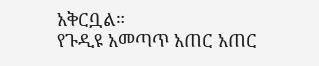አቅርቧል።
የጉዲዩ አመጣጥ አጠር አጠር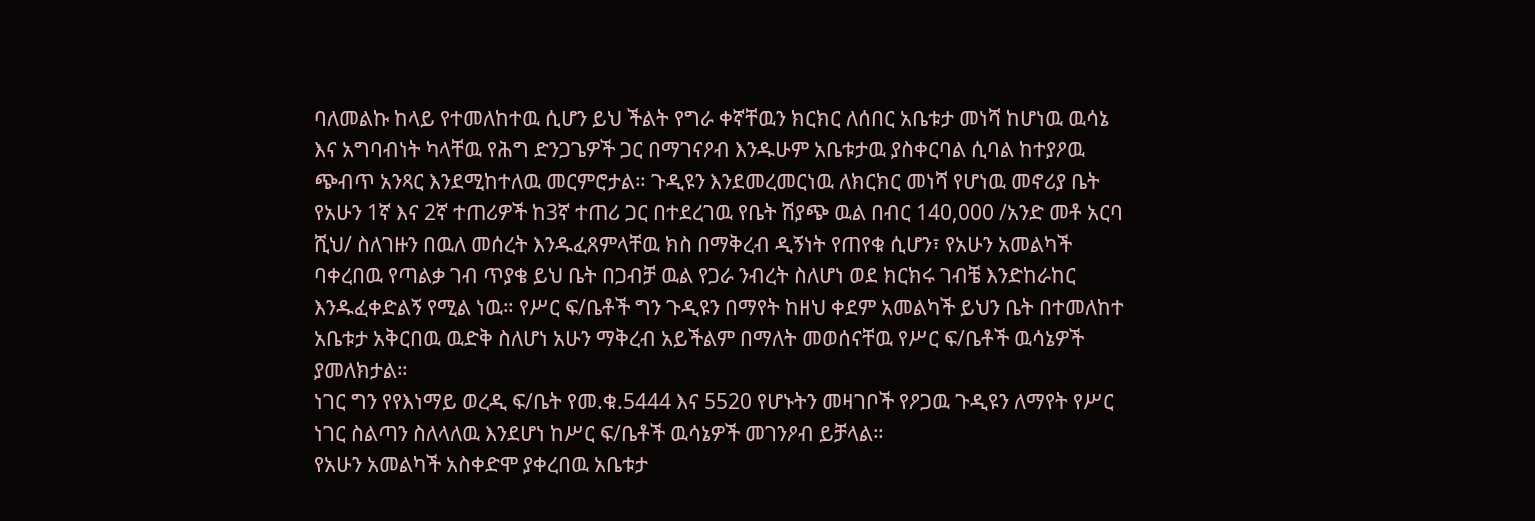ባለመልኩ ከላይ የተመለከተዉ ሲሆን ይህ ችልት የግራ ቀኛቸዉን ክርክር ለሰበር አቤቱታ መነሻ ከሆነዉ ዉሳኔ እና አግባብነት ካላቸዉ የሕግ ድንጋጌዎች ጋር በማገናዖብ እንዱሁም አቤቱታዉ ያስቀርባል ሲባል ከተያዖዉ ጭብጥ አንጻር እንደሚከተለዉ መርምሮታል። ጉዲዩን እንደመረመርነዉ ለክርክር መነሻ የሆነዉ መኖሪያ ቤት የአሁን 1ኛ እና 2ኛ ተጠሪዎች ከ3ኛ ተጠሪ ጋር በተደረገዉ የቤት ሽያጭ ዉል በብር 140,000 /አንድ መቶ አርባ ሺህ/ ስለገዙን በዉለ መሰረት እንዱፈጸምላቸዉ ክስ በማቅረብ ዲኝነት የጠየቁ ሲሆን፣ የአሁን አመልካች ባቀረበዉ የጣልቃ ገብ ጥያቄ ይህ ቤት በጋብቻ ዉል የጋራ ንብረት ስለሆነ ወደ ክርክሩ ገብቼ እንድከራከር እንዱፈቀድልኝ የሚል ነዉ። የሥር ፍ/ቤቶች ግን ጉዲዩን በማየት ከዘህ ቀደም አመልካች ይህን ቤት በተመለከተ አቤቱታ አቅርበዉ ዉድቅ ስለሆነ አሁን ማቅረብ አይችልም በማለት መወሰናቸዉ የሥር ፍ/ቤቶች ዉሳኔዎች ያመለክታል።
ነገር ግን የየእነማይ ወረዲ ፍ/ቤት የመ.ቁ.5444 እና 5520 የሆኑትን መዛገቦች የዖጋዉ ጉዲዩን ለማየት የሥር ነገር ስልጣን ስለላለዉ እንደሆነ ከሥር ፍ/ቤቶች ዉሳኔዎች መገንዖብ ይቻላል።
የአሁን አመልካች አስቀድሞ ያቀረበዉ አቤቱታ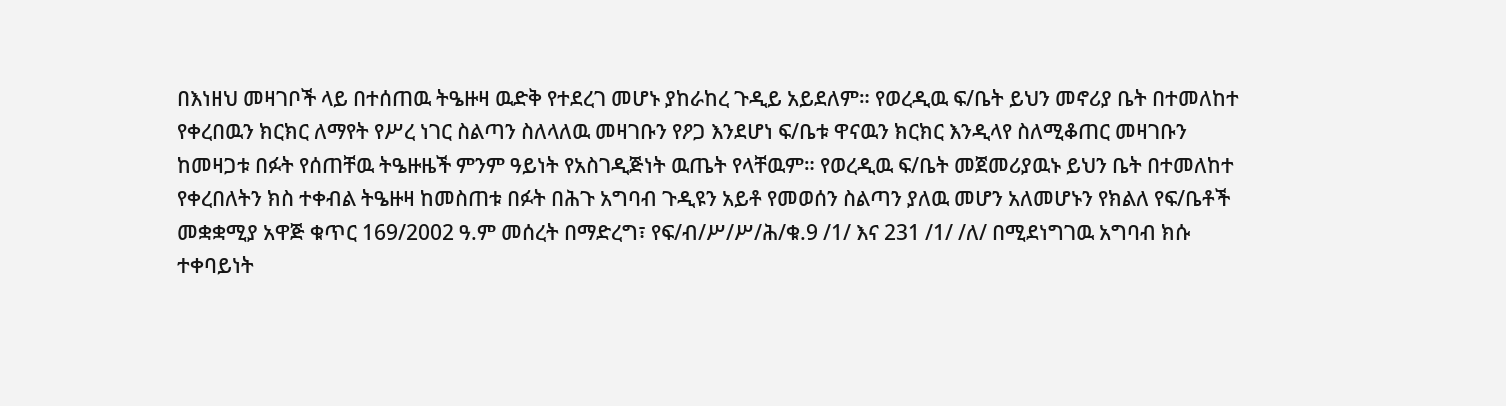በእነዘህ መዛገቦች ላይ በተሰጠዉ ትዔዙዛ ዉድቅ የተደረገ መሆኑ ያከራከረ ጉዲይ አይደለም። የወረዲዉ ፍ/ቤት ይህን መኖሪያ ቤት በተመለከተ የቀረበዉን ክርክር ለማየት የሥረ ነገር ስልጣን ስለላለዉ መዛገቡን የዖጋ እንደሆነ ፍ/ቤቱ ዋናዉን ክርክር እንዲላየ ስለሚቆጠር መዛገቡን ከመዛጋቱ በፉት የሰጠቸዉ ትዔዙዜች ምንም ዓይነት የአስገዲጅነት ዉጤት የላቸዉም። የወረዲዉ ፍ/ቤት መጀመሪያዉኑ ይህን ቤት በተመለከተ የቀረበለትን ክስ ተቀብል ትዔዙዛ ከመስጠቱ በፉት በሕጉ አግባብ ጉዲዩን አይቶ የመወሰን ስልጣን ያለዉ መሆን አለመሆኑን የክልለ የፍ/ቤቶች መቋቋሚያ አዋጅ ቁጥር 169/2002 ዓ.ም መሰረት በማድረግ፣ የፍ/ብ/ሥ/ሥ/ሕ/ቁ.9 /1/ እና 231 /1/ /ለ/ በሚደነግገዉ አግባብ ክሱ ተቀባይነት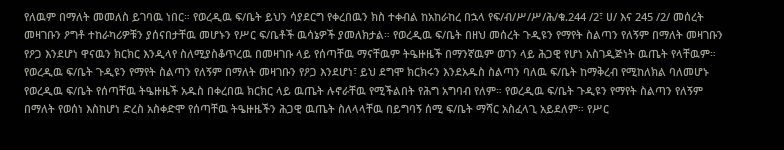የለዉም በማለት መመለስ ይገባዉ ነበር። የወረዲዉ ፍ/ቤት ይህን ሳያደርግ የቀረበዉን ክስ ተቀብል ከአከራከረ በኋላ የፍ/ብ/ሥ/ሥ/ሕ/ቁ.244 /2፣ ሀ/ እና 245 /2/ መሰረት መዛገቡን ዖግቶ ተከራካሪዎቹን ያሰናበታቸዉ መሆኑን የሥር ፍ/ቤቶች ዉሳኔዎች ያመለክታል። የወረዲዉ ፍ/ቤት በዘህ መሰረት ጉዲዩን የማየት ስልጣን የለኝም በማለት መዛገቡን የዖጋ እንደሆነ ዋናዉን ክርክር እንዲላየ ስለሚያስቆጥረዉ በመዛገቡ ላይ የሰጣቸዉ ማናቸዉም ትዔዙዜች በማንኛዉም ወገን ላይ ሕጋዊ የሆነ አስገዲጅነት ዉጤት የላቸዉም። የወረዲዉ ፍ/ቤት ጉዲዩን የማየት ስልጣን የለኝም በማለት መዛገቡን የዖጋ እንደሆነ፣ ይህ ደግሞ ክርክሩን እንደአዱስ ስልጣን ባለዉ ፍ/ቤት ከማቅረብ የሚከለክል ባለመሆኑ የወረዲዉ ፍ/ቤት የሰጣቸዉ ትዔዙዜች አዱስ በቀረበዉ ክርክር ላይ ዉጤት ሉኖራቸዉ የሚችልበት የሕግ አግባብ የለም። የወረዲዉ ፍ/ቤት ጉዲዩን የማየት ስልጣን የለኝም በማለት የወሰነ እስከሆነ ድረስ አስቀድሞ የሰጣቸዉ ትዔዙዜችን ሕጋዊ ዉጤት ስለላላቸዉ በይግባኝ ሰሚ ፍ/ቤት ማሻር አስፈላጊ አይደለም። የሥር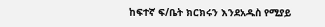ከፍተኛ ፍ/ቤት ክርክሩን እንደአዱስ የሚያይ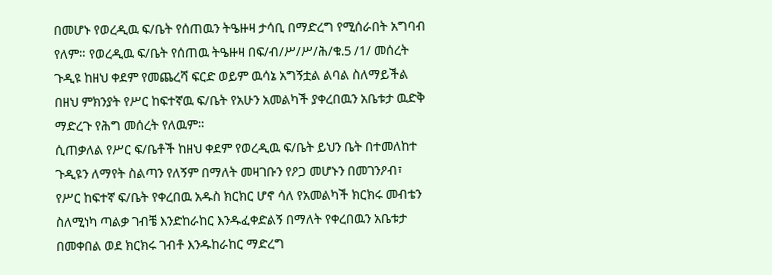በመሆኑ የወረዲዉ ፍ/ቤት የሰጠዉን ትዔዙዛ ታሳቢ በማድረግ የሚሰራበት አግባብ የለም። የወረዲዉ ፍ/ቤት የሰጠዉ ትዔዙዛ በፍ/ብ/ሥ/ሥ/ሕ/ቁ.5 /1/ መሰረት ጉዲዩ ከዘህ ቀደም የመጨረሻ ፍርድ ወይም ዉሳኔ አግኝቷል ልባል ስለማይችል በዘህ ምክንያት የሥር ከፍተኛዉ ፍ/ቤት የአሁን አመልካች ያቀረበዉን አቤቱታ ዉድቅ ማድረጉ የሕግ መሰረት የለዉም።
ሲጠቃለል የሥር ፍ/ቤቶች ከዘህ ቀደም የወረዲዉ ፍ/ቤት ይህን ቤት በተመለከተ ጉዲዩን ለማየት ስልጣን የለኝም በማለት መዛገቡን የዖጋ መሆኑን በመገንዖብ፣ የሥር ከፍተኛ ፍ/ቤት የቀረበዉ አዱስ ክርክር ሆኖ ሳለ የአመልካች ክርክሩ መብቴን ስለሚነካ ጣልቃ ገብቼ እንድከራከር እንዱፈቀድልኝ በማለት የቀረበዉን አቤቱታ በመቀበል ወደ ክርክሩ ገብቶ እንዱከራከር ማድረግ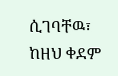ሲገባቸዉ፣ ከዘህ ቀደም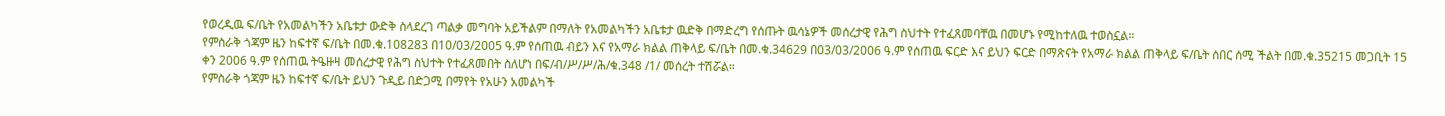የወረዲዉ ፍ/ቤት የአመልካችን አቤቱታ ውድቅ ስላደረገ ጣልቃ መግባት አይችልም በማለት የአመልካችን አቤቱታ ዉድቅ በማድረግ የሰጡት ዉሳኔዎች መሰረታዊ የሕግ ስህተት የተፈጸመባቸዉ በመሆኑ የሚከተለዉ ተወስኗል።
የምስራቅ ጎጃም ዜን ከፍተኛ ፍ/ቤት በመ.ቁ.108283 በ10/03/2005 ዓ.ም የሰጠዉ ብይን እና የአማራ ክልል ጠቅላይ ፍ/ቤት በመ.ቁ.34629 በ03/03/2006 ዓ.ም የሰጠዉ ፍርድ እና ይህን ፍርድ በማጽናት የአማራ ክልል ጠቅላይ ፍ/ቤት ሰበር ሰሚ ችልት በመ.ቁ.35215 መጋቢት 15 ቀን 2006 ዓ.ም የሰጠዉ ትዔዙዛ መሰረታዊ የሕግ ስህተት የተፈጸመበት ስለሆነ በፍ/ብ/ሥ/ሥ/ሕ/ቁ.348 /1/ መሰረት ተሽሯል።
የምስራቅ ጎጃም ዜን ከፍተኛ ፍ/ቤት ይህን ጉዲይ በድጋሚ በማየት የአሁን አመልካች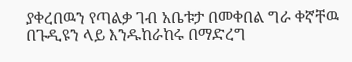ያቀረበዉን የጣልቃ ገብ አቤቱታ በመቀበል ግራ ቀኛቸዉ በጉዲዩን ላይ እንዱከራከሩ በማድረግ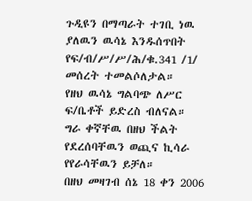ጉዲዩን በማጣራት ተገቢ ነዉ ያለዉን ዉሳኔ እንዱሰጥበት የፍ/ብ/ሥ/ሥ/ሕ/ቁ.341 /1/ መሰረት ተመልሶለታል።
የዘህ ዉሳኔ ግልባጭ ለሥር ፍ/ቤቶች ይድረስ ብለናል።
ግራ ቀኛቸዉ በዘህ ችልት የደረሰባቸዉን ወጪና ኪሳራ የየራሳቸዉን ይቻለ።
በዘህ መዛገብ ሰኔ 18 ቀን 2006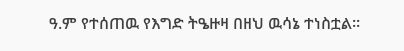ዓ.ም የተሰጠዉ የእግድ ትዔዙዛ በዘህ ዉሳኔ ተነስቷል።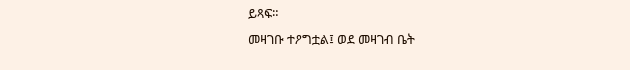ይጻፍ።
መዛገቡ ተዖግቷል፤ ወደ መዛገብ ቤት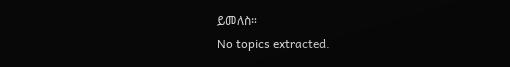ይመለስ።
No topics extracted.